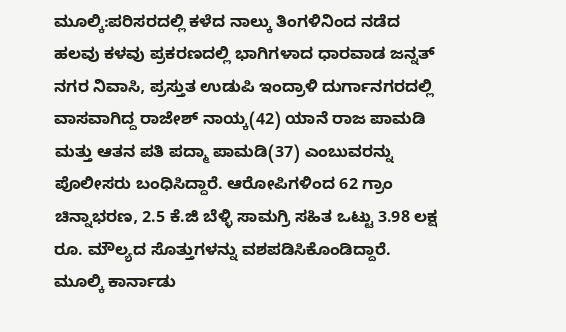ಮೂಲ್ಕಿ:ಪರಿಸರದಲ್ಲಿ ಕಳೆದ ನಾಲ್ಕು ತಿಂಗಳಿನಿಂದ ನಡೆದ ಹಲವು ಕಳವು ಪ್ರಕರಣದಲ್ಲಿ ಭಾಗಿಗಳಾದ ಧಾರವಾಡ ಜನ್ನತ್ ನಗರ ನಿವಾಸಿ, ಪ್ರಸ್ತುತ ಉಡುಪಿ ಇಂದ್ರಾಳಿ ದುರ್ಗಾನಗರದಲ್ಲಿ ವಾಸವಾಗಿದ್ದ ರಾಜೇಶ್ ನಾಯ್ಕ(42) ಯಾನೆ ರಾಜ ಪಾಮಡಿ ಮತ್ತು ಆತನ ಪತಿ ಪದ್ಮಾ ಪಾಮಡಿ(37) ಎಂಬುವರನ್ನು ಪೊಲೀಸರು ಬಂಧಿಸಿದ್ದಾರೆ. ಆರೋಪಿಗಳಿಂದ 62 ಗ್ರಾಂ ಚಿನ್ನಾಭರಣ, 2.5 ಕೆ.ಜಿ ಬೆಳ್ಳಿ ಸಾಮಗ್ರಿ ಸಹಿತ ಒಟ್ಟು 3.98 ಲಕ್ಷ ರೂ. ಮೌಲ್ಯದ ಸೊತ್ತುಗಳನ್ನು ವಶಪಡಿಸಿಕೊಂಡಿದ್ದಾರೆ.
ಮೂಲ್ಕಿ ಕಾರ್ನಾಡು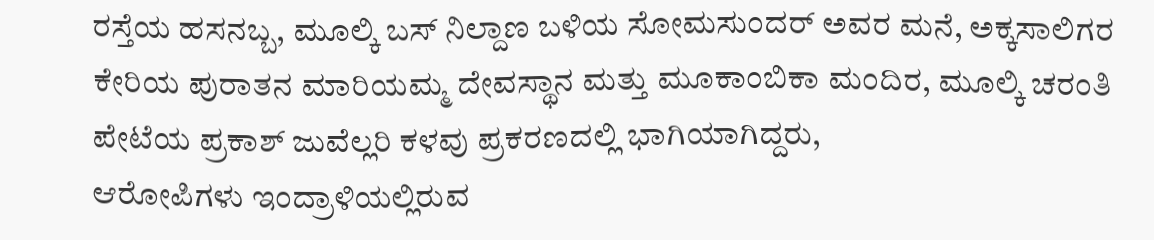ರಸ್ತೆಯ ಹಸನಬ್ಬ, ಮೂಲ್ಕಿ ಬಸ್ ನಿಲ್ದಾಣ ಬಳಿಯ ಸೋಮಸುಂದರ್ ಅವರ ಮನೆ, ಅಕ್ಕಸಾಲಿಗರ ಕೇರಿಯ ಪುರಾತನ ಮಾರಿಯಮ್ಮ ದೇವಸ್ಥಾನ ಮತ್ತು ಮೂಕಾಂಬಿಕಾ ಮಂದಿರ, ಮೂಲ್ಕಿ ಚರಂತಿ ಪೇಟೆಯ ಪ್ರಕಾಶ್ ಜುವೆಲ್ಲರಿ ಕಳವು ಪ್ರಕರಣದಲ್ಲಿ ಭಾಗಿಯಾಗಿದ್ದರು,
ಆರೋಪಿಗಳು ಇಂದ್ರಾಳಿಯಲ್ಲಿರುವ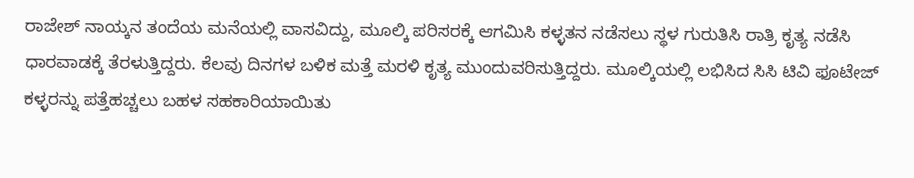ರಾಜೇಶ್ ನಾಯ್ಕನ ತಂದೆಯ ಮನೆಯಲ್ಲಿ ವಾಸವಿದ್ದು, ಮೂಲ್ಕಿ ಪರಿಸರಕ್ಕೆ ಆಗಮಿಸಿ ಕಳ್ಳತನ ನಡೆಸಲು ಸ್ಥಳ ಗುರುತಿಸಿ ರಾತ್ರಿ ಕೃತ್ಯ ನಡೆಸಿ ಧಾರವಾಡಕ್ಕೆ ತೆರಳುತ್ತಿದ್ದರು. ಕೆಲವು ದಿನಗಳ ಬಳಿಕ ಮತ್ತೆ ಮರಳಿ ಕೃತ್ಯ ಮುಂದುವರಿಸುತ್ತಿದ್ದರು. ಮೂಲ್ಕಿಯಲ್ಲಿ ಲಭಿಸಿದ ಸಿಸಿ ಟಿವಿ ಫೂಟೇಜ್ ಕಳ್ಳರನ್ನು ಪತ್ತೆಹಚ್ಚಲು ಬಹಳ ಸಹಕಾರಿಯಾಯಿತು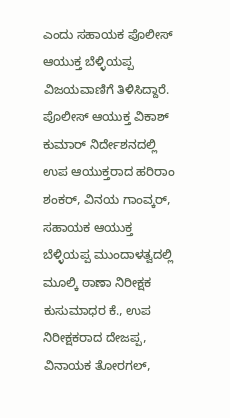ಎಂದು ಸಹಾಯಕ ಪೊಲೀಸ್ ಆಯುಕ್ತ ಬೆಳ್ಳಿಯಪ್ಪ ವಿಜಯವಾಣಿಗೆ ತಿಳಿಸಿದ್ದಾರೆ.
ಪೊಲೀಸ್ ಆಯುಕ್ತ ವಿಕಾಶ್ ಕುಮಾರ್ ನಿರ್ದೇಶನದಲ್ಲಿ ಉಪ ಆಯುಕ್ತರಾದ ಹರಿರಾಂ ಶಂಕರ್, ವಿನಯ ಗಾಂವ್ಕರ್, ಸಹಾಯಕ ಆಯುಕ್ತ ಬೆಳ್ಳಿಯಪ್ಪ ಮುಂದಾಳತ್ವದಲ್ಲಿ ಮೂಲ್ಕಿ ಠಾಣಾ ನಿರೀಕ್ಷಕ ಕುಸುಮಾಧರ ಕೆ., ಉಪ ನಿರೀಕ್ಷಕರಾದ ದೇಜಪ್ಪ, ವಿನಾಯಕ ತೋರಗಲ್,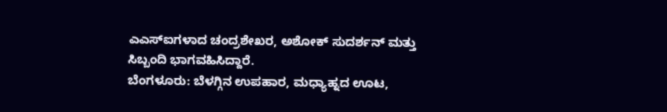ಎಎಸ್‌ಐಗಳಾದ ಚಂದ್ರಶೇಖರ, ಅಶೋಕ್ ಸುದರ್ಶನ್ ಮತ್ತು ಸಿಬ್ಬಂದಿ ಭಾಗವಹಿಸಿದ್ದಾರೆ.
ಬೆಂಗಳೂರು: ಬೆಳಗ್ಗಿನ ಉಪಹಾರ, ಮಧ್ಯಾಹ್ನದ ಊಟ,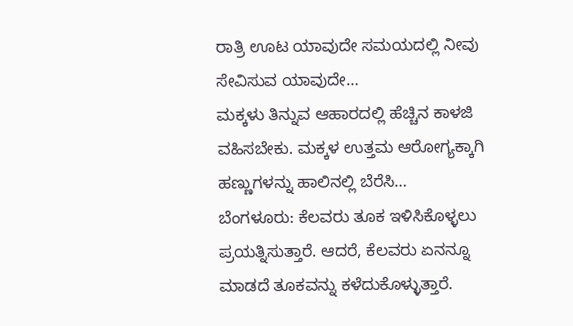ರಾತ್ರಿ ಊಟ ಯಾವುದೇ ಸಮಯದಲ್ಲಿ ನೀವು ಸೇವಿಸುವ ಯಾವುದೇ…
ಮಕ್ಕಳು ತಿನ್ನುವ ಆಹಾರದಲ್ಲಿ ಹೆಚ್ಚಿನ ಕಾಳಜಿ ವಹಿಸಬೇಕು. ಮಕ್ಕಳ ಉತ್ತಮ ಆರೋಗ್ಯಕ್ಕಾಗಿ ಹಣ್ಣುಗಳನ್ನು ಹಾಲಿನಲ್ಲಿ ಬೆರೆಸಿ…
ಬೆಂಗಳೂರು: ಕೆಲವರು ತೂಕ ಇಳಿಸಿಕೊಳ್ಳಲು ಪ್ರಯತ್ನಿಸುತ್ತಾರೆ. ಆದರೆ, ಕೆಲವರು ಏನನ್ನೂ ಮಾಡದೆ ತೂಕವನ್ನು ಕಳೆದುಕೊಳ್ಳುತ್ತಾರೆ.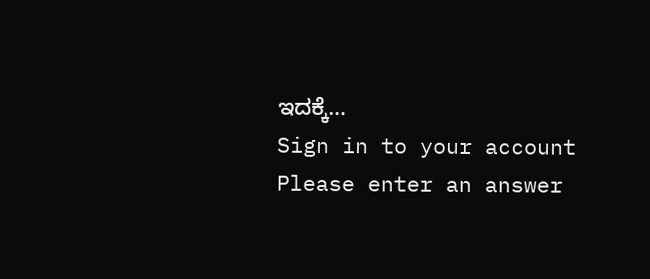ಇದಕ್ಕೆ…
Sign in to your account
Please enter an answer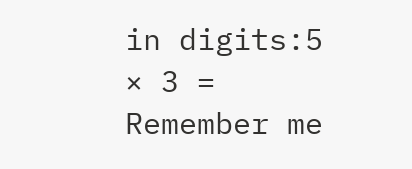in digits:5 × 3 =
Remember me